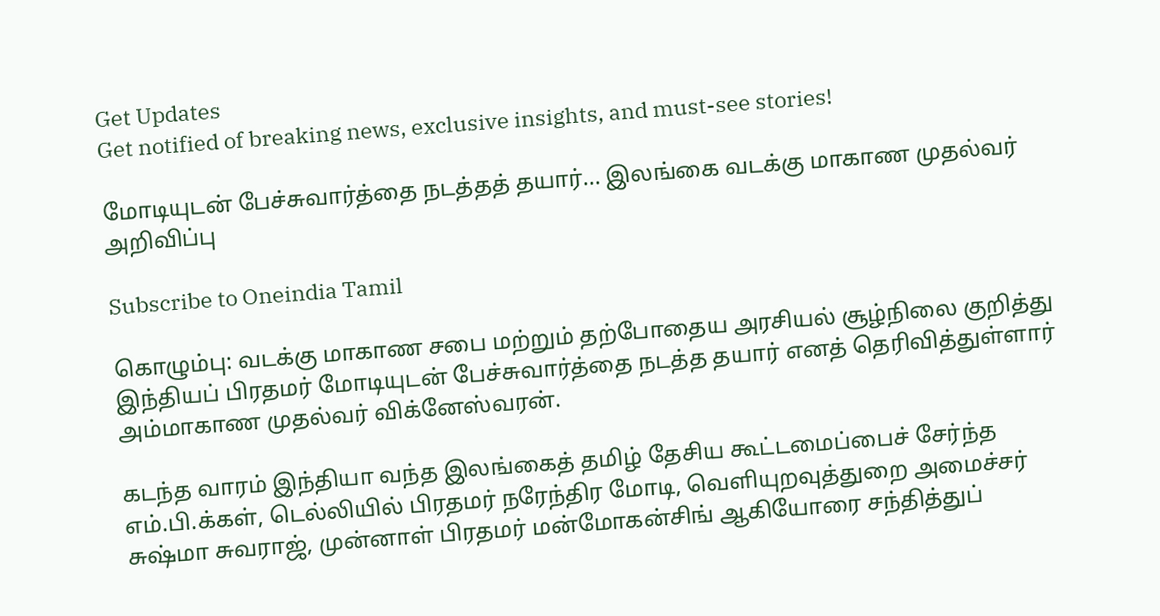Get Updates
Get notified of breaking news, exclusive insights, and must-see stories!

மோடியுடன் பேச்சுவார்த்தை நடத்தத் தயார்... இலங்கை வடக்கு மாகாண முதல்வர் அறிவிப்பு

Subscribe to Oneindia Tamil

கொழும்பு: வடக்கு மாகாண சபை மற்றும் தற்போதைய அரசியல் சூழ்நிலை குறித்து இந்தியப் பிரதமர் மோடியுடன் பேச்சுவார்த்தை நடத்த தயார் எனத் தெரிவித்துள்ளார் அம்மாகாண முதல்வர் விக்னேஸ்வரன்.

கடந்த வாரம் இந்தியா வந்த இலங்கைத் தமிழ் தேசிய கூட்டமைப்பைச் சேர்ந்த எம்.பி.க்கள், டெல்லியில் பிரதமர் நரேந்திர மோடி, வெளியுறவுத்துறை அமைச்சர் சுஷ்மா சுவராஜ், முன்னாள் பிரதமர் மன்மோகன்சிங் ஆகியோரை சந்தித்துப்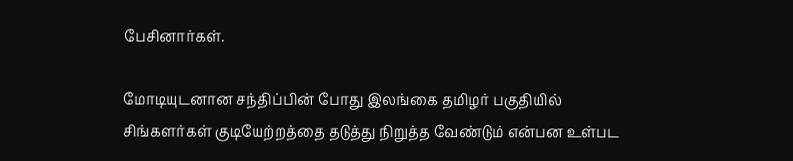பேசினார்கள்.

மோடியுடனான சந்திப்பின் போது இலங்கை தமிழர் பகுதியில் சிங்களர்கள் குடியேற்றத்தை தடுத்து நிறுத்த வேண்டும் என்பன உள்பட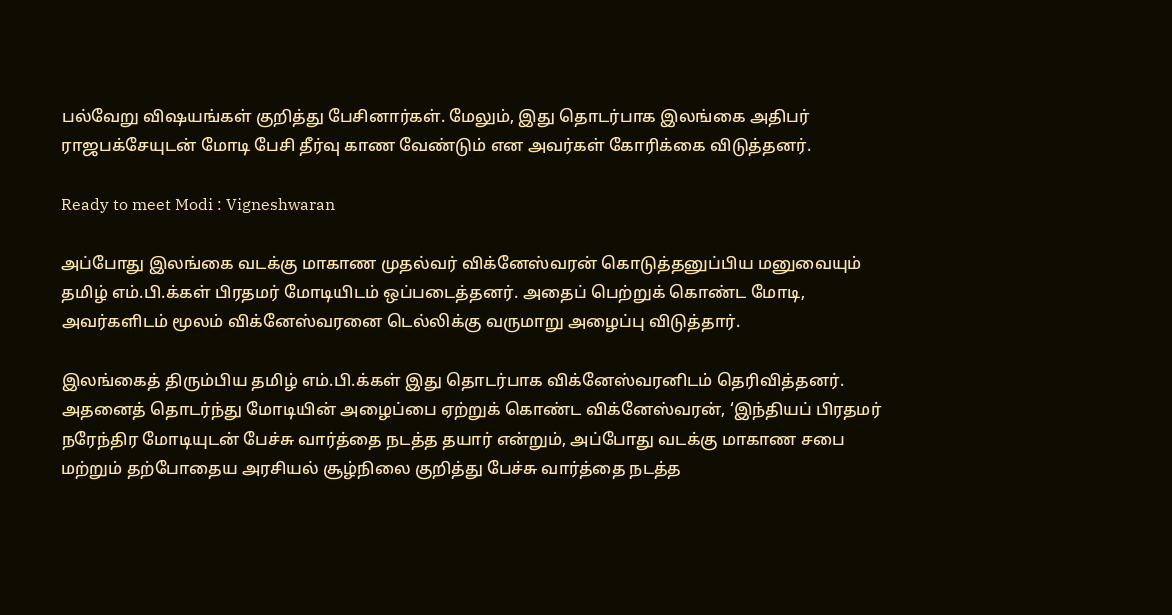பல்வேறு விஷயங்கள் குறித்து பேசினார்கள். மேலும், இது தொடர்பாக இலங்கை அதிபர் ராஜபக்சேயுடன் மோடி பேசி தீர்வு காண வேண்டும் என அவர்கள் கோரிக்கை விடுத்தனர்.

Ready to meet Modi : Vigneshwaran

அப்போது இலங்கை வடக்கு மாகாண முதல்வர் விக்னேஸ்வரன் கொடுத்தனுப்பிய மனுவையும் தமிழ் எம்.பி.க்கள் பிரதமர் மோடியிடம் ஒப்படைத்தனர். அதைப் பெற்றுக் கொண்ட மோடி, அவர்களிடம் மூலம் விக்னேஸ்வரனை டெல்லிக்கு வருமாறு அழைப்பு விடுத்தார்.

இலங்கைத் திரும்பிய தமிழ் எம்.பி.க்கள் இது தொடர்பாக விக்னேஸ்வரனிடம் தெரிவித்தனர். அதனைத் தொடர்ந்து மோடியின் அழைப்பை ஏற்றுக் கொண்ட விக்னேஸ்வரன், ‘இந்தியப் பிரதமர் நரேந்திர மோடியுடன் பேச்சு வார்த்தை நடத்த தயார் என்றும், அப்போது வடக்கு மாகாண சபை மற்றும் தற்போதைய அரசியல் சூழ்நிலை குறித்து பேச்சு வார்த்தை நடத்த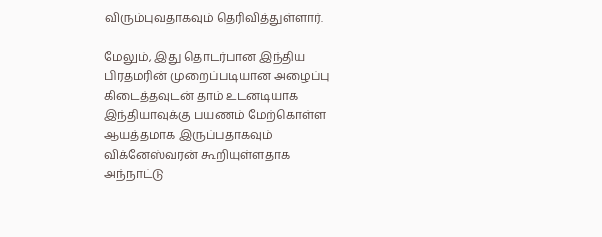விரும்புவதாகவும் தெரிவித்துள்ளார்.

மேலும், இது தொடர்பான இந்திய பிரதமரின் முறைப்படியான அழைப்பு கிடைத்தவுடன் தாம் உடனடியாக இந்தியாவுக்கு பயணம் மேற்கொள்ள ஆயத்தமாக இருப்பதாகவும் விக்னேஸ்வரன் கூறியுள்ளதாக அந்நாட்டு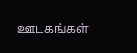ஊடகங்கள்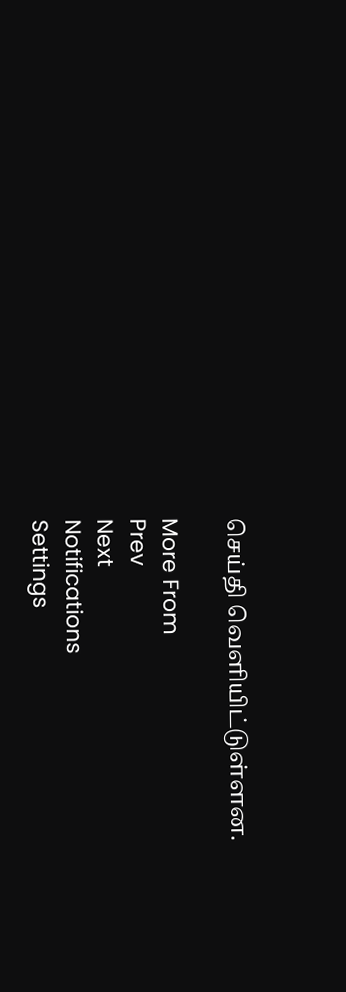செய்தி வெளியிட்டுள்ளன.

More From
Prev
Next
Notifications
Settings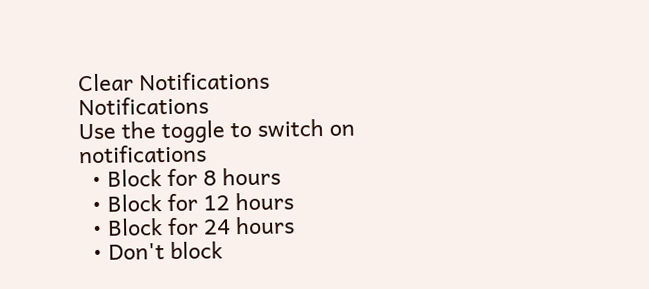Clear Notifications
Notifications
Use the toggle to switch on notifications
  • Block for 8 hours
  • Block for 12 hours
  • Block for 24 hours
  • Don't block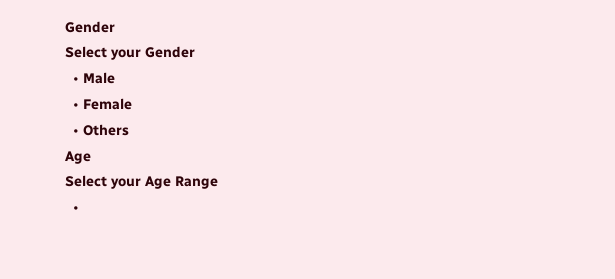Gender
Select your Gender
  • Male
  • Female
  • Others
Age
Select your Age Range
  •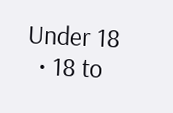Under 18
  • 18 to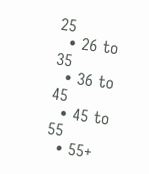25
  • 26 to 35
  • 36 to 45
  • 45 to 55
  • 55+